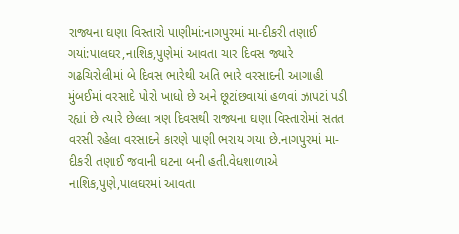રાજ્યના ઘણા વિસ્તારો પાણીમાં:નાગપુરમાં મા-દીકરી તણાઈ ગયાં:પાલઘર,નાશિક,પુણેમાં આવતા ચાર દિવસ જ્યારે ગઢચિરોલીમાં બે દિવસ ભારેથી અતિ ભારે વરસાદની આગાહી મુંબઈમાં વરસાદે પોરો ખાધો છે અને છૂટાંછવાયાં હળવાં ઝાપટાં પડી રહ્યાં છે ત્યારે છેલ્લા ત્રણ દિવસથી રાજ્યના ઘણા વિસ્તારોમાં સતત વરસી રહેલા વરસાદને કારણે પાણી ભરાય ગયા છે.નાગપુરમાં મા-દીકરી તણાઈ જવાની ઘટના બની હતી.વેધશાળાએ નાશિક,પુણે,પાલઘરમાં આવતા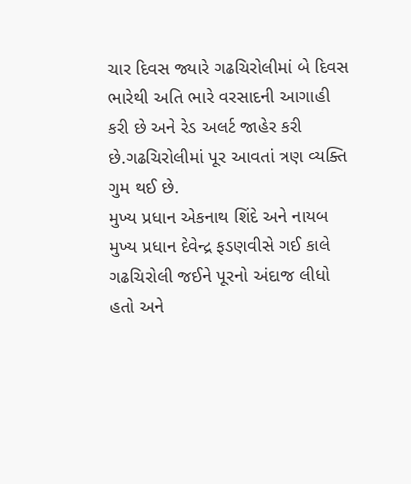ચાર દિવસ જ્યારે ગઢચિરોલીમાં બે દિવસ ભારેથી અતિ ભારે વરસાદની આગાહી કરી છે અને રેડ અલર્ટ જાહેર કરી છે.ગઢચિરોલીમાં પૂર આવતાં ત્રણ વ્યક્તિ ગુમ થઈ છે.
મુખ્ય પ્રધાન એકનાથ શિંદે અને નાયબ મુખ્ય પ્રધાન દેવેન્દ્ર ફડણવીસે ગઈ કાલે ગઢચિરોલી જઈને પૂરનો અંદાજ લીધો હતો અને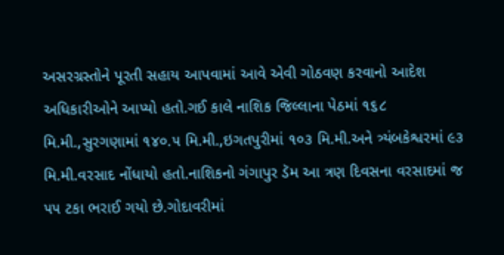અસરગ્રસ્તોને પૂરતી સહાય આપવામાં આવે એવી ગોઠવણ કરવાનો આદેશ અધિકારીઓને આપ્યો હતો.ગઈ કાલે નાશિક જિલ્લાના પેઠમાં ૧૬૮ મિ.મી.,સુરગણામાં ૧૪૦.૫ મિ.મી.,ઇગતપુરીમાં ૧૦૩ મિ.મી.અને ત્ર્યંબકેશ્વરમાં ૯૩ મિ.મી.વરસાદ નોંધાયો હતો.નાશિકનો ગંગાપુર ડૅમ આ ત્રણ દિવસના વરસાદમાં જ ૫૫ ટકા ભરાઈ ગયો છે.ગોદાવરીમાં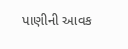પાણીની આવક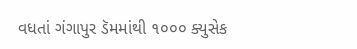વધતાં ગંગાપુર ડૅમમાંથી ૧૦૦૦ ક્યુસેક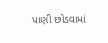પાણી છોડવામાં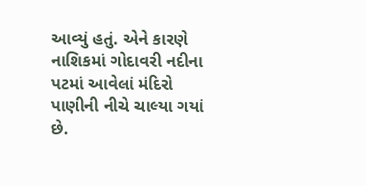આવ્યું હતું. એને કારણે નાશિકમાં ગોદાવરી નદીના પટમાં આવેલાં મંદિરો પાણીની નીચે ચાલ્યા ગયાં છે.